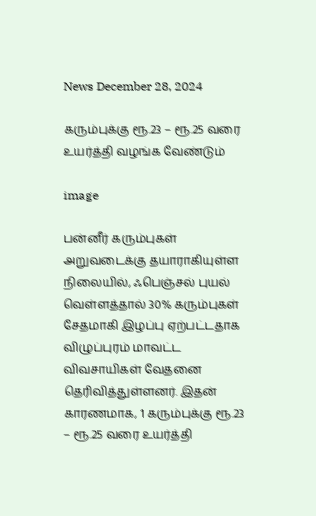News December 28, 2024

கரும்புக்கு ரூ.23 – ரூ.25 வரை உயர்த்தி வழங்க வேண்டும்

image

பன்னீர் கரும்புகள் அறுவடைக்கு தயாராகியுள்ள நிலையில், ஃபெஞ்சல் புயல் வெள்ளத்தால் 30% கரும்புகள் சேதமாகி இழப்பு ஏற்பட்டதாக விழுப்புரம் மாவட்ட விவசாயிகள் வேதனை தெரிவித்துள்ளனர். இதன் காரணமாக, 1 கரும்புக்கு ரூ.23 – ரூ.25 வரை உயர்த்தி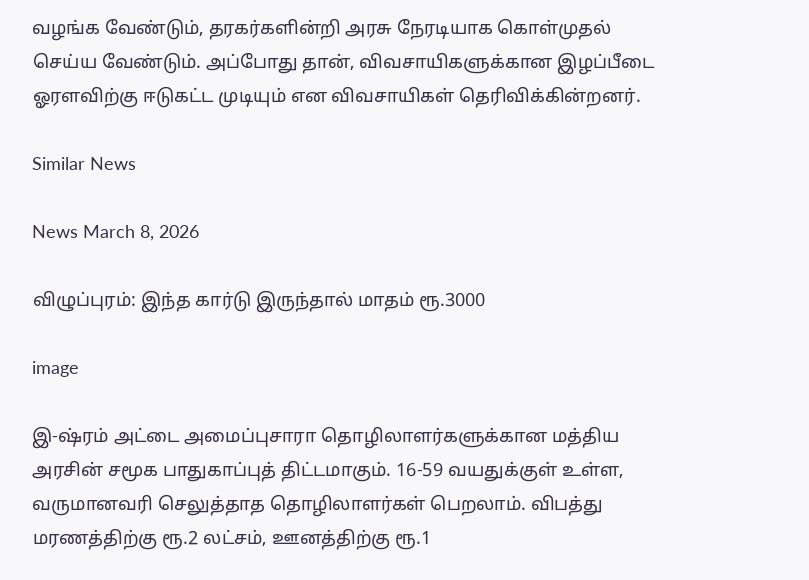வழங்க வேண்டும், தரகர்களின்றி அரசு நேரடியாக கொள்முதல் செய்ய வேண்டும். அப்போது தான், விவசாயிகளுக்கான இழப்பீடை ஓரளவிற்கு ஈடுகட்ட முடியும் என விவசாயிகள் தெரிவிக்கின்றனர்.

Similar News

News March 8, 2026

விழுப்புரம்: இந்த கார்டு இருந்தால் மாதம் ரூ.3000

image

இ-ஷ்ரம் அட்டை அமைப்புசாரா தொழிலாளர்களுக்கான மத்திய அரசின் சமூக பாதுகாப்புத் திட்டமாகும். 16-59 வயதுக்குள் உள்ள, வருமானவரி செலுத்தாத தொழிலாளர்கள் பெறலாம். விபத்து மரணத்திற்கு ரூ.2 லட்சம், ஊனத்திற்கு ரூ.1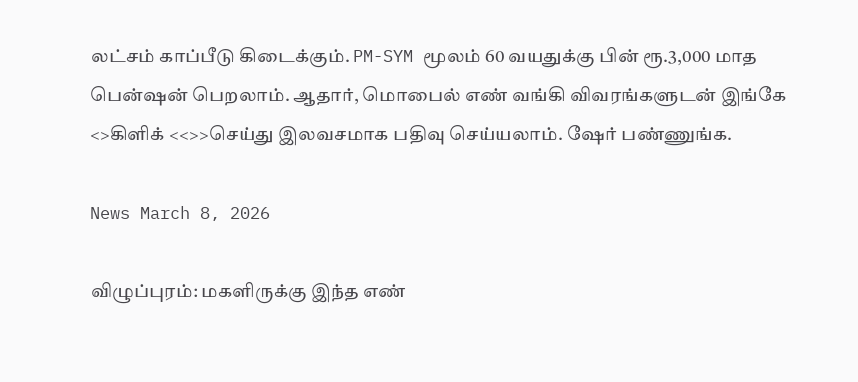லட்சம் காப்பீடு கிடைக்கும். PM-SYM மூலம் 60 வயதுக்கு பின் ரூ.3,000 மாத பென்ஷன் பெறலாம். ஆதார், மொபைல் எண் வங்கி விவரங்களுடன் இங்கே <>கிளிக் <<>>செய்து இலவசமாக பதிவு செய்யலாம். ஷேர் பண்ணுங்க.

News March 8, 2026

விழுப்புரம்: மகளிருக்கு இந்த எண்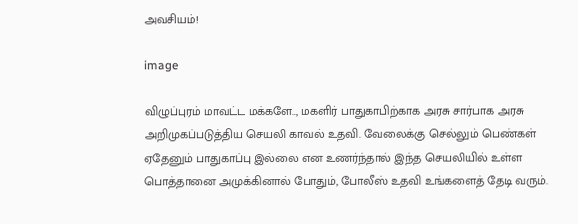அவசியம்!

image

விழுப்புரம் மாவட்ட மக்களே.., மகளிர் பாதுகாபிற்காக அரசு சார்பாக அரசு அறிமுகப்படுத்திய செயலி காவல் உதவி. வேலைக்கு செல்லும் பெண்கள் ஏதேனும் பாதுகாப்பு இல்லை என உணர்ந்தால் இந்த செயலியில் உள்ள பொத்தானை அமுக்கினால் போதும், போலீஸ் உதவி உங்களைத் தேடி வரும்.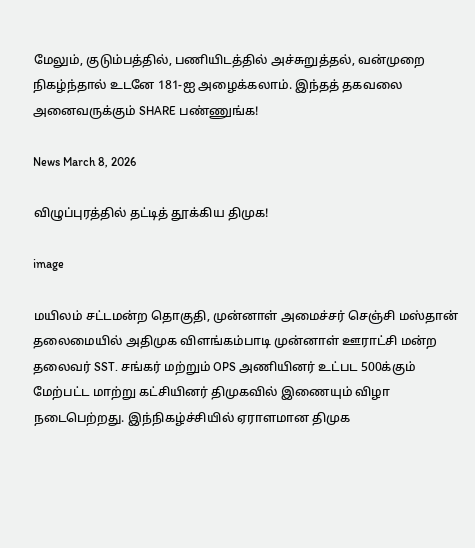மேலும், குடும்பத்தில், பணியிடத்தில் அச்சுறுத்தல், வன்முறை நிகழ்ந்தால் உடனே 181-ஐ அழைக்கலாம். இந்தத் தகவலை அனைவருக்கும் SHARE பண்ணுங்க!

News March 8, 2026

விழுப்புரத்தில் தட்டித் தூக்கிய திமுக!

image

மயிலம் சட்டமன்ற தொகுதி, முன்னாள் அமைச்சர் செஞ்சி மஸ்தான் தலைமையில் அதிமுக விளங்கம்பாடி முன்னாள் ஊராட்சி மன்ற தலைவர் SST. சங்கர் மற்றும் OPS அணியினர் உட்பட 500க்கும் மேற்பட்ட மாற்று கட்சியினர் திமுகவில் இணையும் விழா நடைபெற்றது. இந்நிகழ்ச்சியில் ஏராளமான திமுக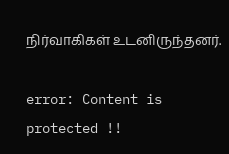நிர்வாகிகள் உடனிருந்தனர்.

error: Content is protected !!